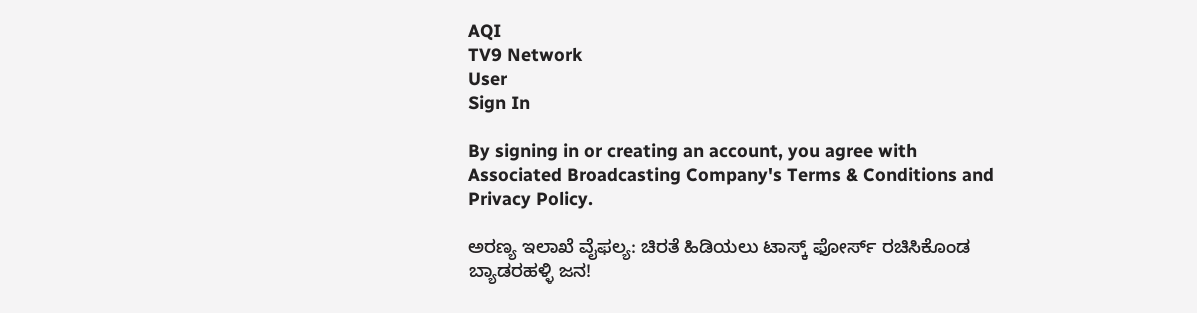AQI
TV9 Network
User
Sign In

By signing in or creating an account, you agree with Associated Broadcasting Company's Terms & Conditions and Privacy Policy.

ಅರಣ್ಯ ಇಲಾಖೆ ವೈಫಲ್ಯ: ಚಿರತೆ ಹಿಡಿಯಲು ಟಾಸ್ಕ್ ಫೋರ್ಸ್ ರಚಿಸಿಕೊಂಡ ಬ್ಯಾಡರಹಳ್ಳಿ ಜನ!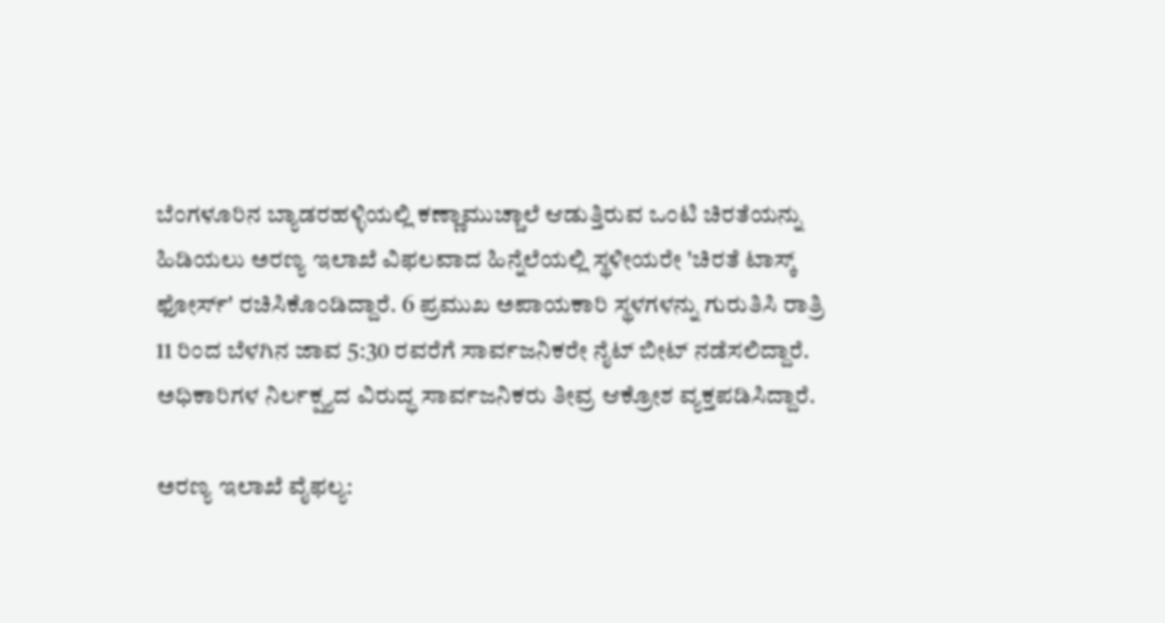ಬೆಂಗಳೂರಿನ ಬ್ಯಾಡರಹಳ್ಳಿಯಲ್ಲಿ ಕಣ್ಣಾಮುಚ್ಚಾಲೆ ಆಡುತ್ತಿರುವ ಒಂಟಿ ಚಿರತೆಯನ್ನು ಹಿಡಿಯಲು ಅರಣ್ಯ ಇಲಾಖೆ ವಿಫಲವಾದ ಹಿನ್ನೆಲೆಯಲ್ಲಿ ಸ್ಥಳೀಯರೇ 'ಚಿರತೆ ಟಾಸ್ಕ್ ಫೋರ್ಸ್' ರಚಿಸಿಕೊಂಡಿದ್ದಾರೆ. 6 ಪ್ರಮುಖ ಅಪಾಯಕಾರಿ ಸ್ಥಳಗಳನ್ನು ಗುರುತಿಸಿ ರಾತ್ರಿ 11 ರಿಂದ ಬೆಳಗಿನ ಜಾವ 5:30 ರವರೆಗೆ ಸಾರ್ವಜನಿಕರೇ ನೈಟ್ ಬೀಟ್ ನಡೆಸಲಿದ್ದಾರೆ. ಅಧಿಕಾರಿಗಳ ನಿರ್ಲಕ್ಷ್ಯದ ವಿರುದ್ಧ ಸಾರ್ವಜನಿಕರು ತೀವ್ರ ಆಕ್ರೋಶ ವ್ಯಕ್ತಪಡಿಸಿದ್ದಾರೆ.

ಅರಣ್ಯ ಇಲಾಖೆ ವೈಫಲ್ಯ: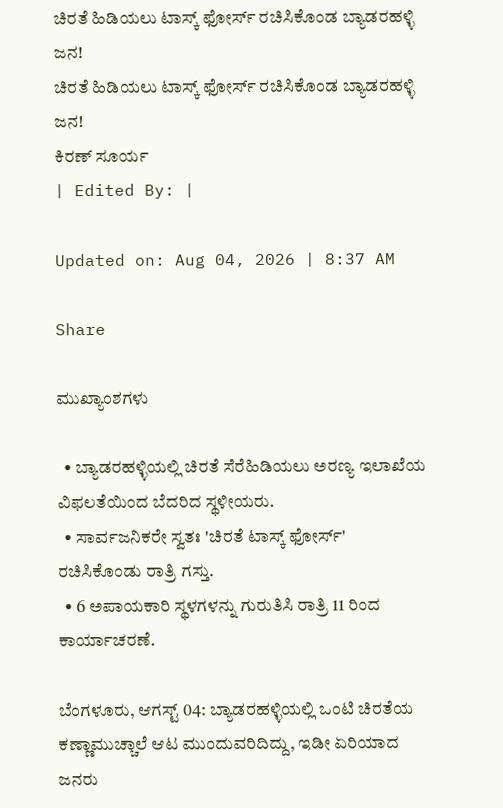ಚಿರತೆ ಹಿಡಿಯಲು ಟಾಸ್ಕ್ ಫೋರ್ಸ್ ರಚಿಸಿಕೊಂಡ ಬ್ಯಾಡರಹಳ್ಳಿ ಜನ!
ಚಿರತೆ ಹಿಡಿಯಲು ಟಾಸ್ಕ್ ಫೋರ್ಸ್ ರಚಿಸಿಕೊಂಡ ಬ್ಯಾಡರಹಳ್ಳಿ ಜನ!
ಕಿರಣ್ ಸೂರ್ಯ
| Edited By: |

Updated on: Aug 04, 2026 | 8:37 AM

Share

ಮುಖ್ಯಾಂಶಗಳು

  • ಬ್ಯಾಡರಹಳ್ಳಿಯಲ್ಲಿ ಚಿರತೆ ಸೆರೆಹಿಡಿಯಲು ಅರಣ್ಯ ಇಲಾಖೆಯ ವಿಫಲತೆಯಿಂದ ಬೆದರಿದ ಸ್ಥಳೀಯರು.
  • ಸಾರ್ವಜನಿಕರೇ ಸ್ವತಃ 'ಚಿರತೆ ಟಾಸ್ಕ್ ಫೋರ್ಸ್' ರಚಿಸಿಕೊಂಡು ರಾತ್ರಿ ಗಸ್ತು.
  • 6 ಅಪಾಯಕಾರಿ ಸ್ಥಳಗಳನ್ನು ಗುರುತಿಸಿ ರಾತ್ರಿ 11 ರಿಂದ ಕಾರ್ಯಾಚರಣೆ.

ಬೆಂಗಳೂರು, ಆಗಸ್ಟ್ 04: ಬ್ಯಾಡರಹಳ್ಳಿಯಲ್ಲಿ ಒಂಟಿ ಚಿರತೆಯ ಕಣ್ಣಾಮುಚ್ಚಾಲೆ ಆಟ ಮುಂದುವರಿದಿದ್ದು, ಇಡೀ ಏರಿಯಾದ ಜನರು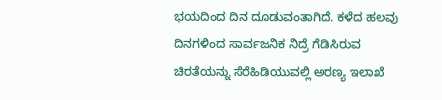ಭಯದಿಂದ ದಿನ ದೂಡುವಂತಾಗಿದೆ. ಕಳೆದ ಹಲವು ದಿನಗಳಿಂದ ಸಾರ್ವಜನಿಕ ನಿದ್ರೆ ಗೆಡಿಸಿರುವ ಚಿರತೆಯನ್ನು ಸೆರೆಹಿಡಿಯುವಲ್ಲಿ ಅರಣ್ಯ ಇಲಾಖೆ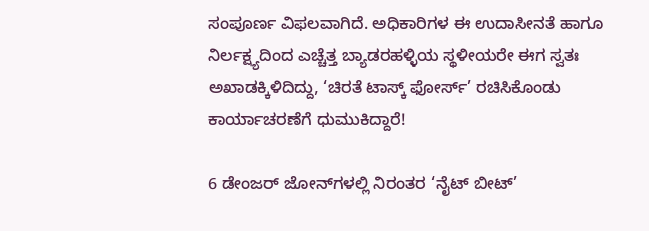ಸಂಪೂರ್ಣ ವಿಫಲವಾಗಿದೆ. ಅಧಿಕಾರಿಗಳ ಈ ಉದಾಸೀನತೆ ಹಾಗೂ ನಿರ್ಲಕ್ಷ್ಯದಿಂದ ಎಚ್ಚೆತ್ತ ಬ್ಯಾಡರಹಳ್ಳಿಯ ಸ್ಥಳೀಯರೇ ಈಗ ಸ್ವತಃ ಅಖಾಡಕ್ಕಿಳಿದಿದ್ದು, ‘ಚಿರತೆ ಟಾಸ್ಕ್ ಫೋರ್ಸ್’ ರಚಿಸಿಕೊಂಡು ಕಾರ್ಯಾಚರಣೆಗೆ ಧುಮುಕಿದ್ದಾರೆ!

6 ಡೇಂಜರ್ ಜೋನ್‌ಗಳಲ್ಲಿ ನಿರಂತರ ‘ನೈಟ್ ಬೀಟ್’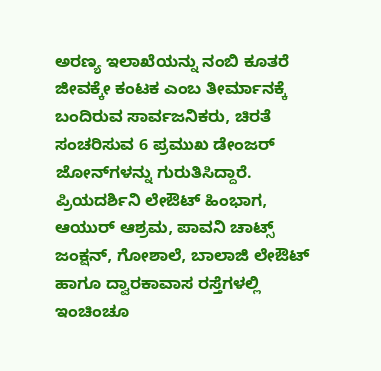ಅರಣ್ಯ ಇಲಾಖೆಯನ್ನು ನಂಬಿ ಕೂತರೆ ಜೀವಕ್ಕೇ ಕಂಟಕ ಎಂಬ ತೀರ್ಮಾನಕ್ಕೆ ಬಂದಿರುವ ಸಾರ್ವಜನಿಕರು, ಚಿರತೆ ಸಂಚರಿಸುವ 6 ಪ್ರಮುಖ ಡೇಂಜರ್ ಜೋನ್‌ಗಳನ್ನು ಗುರುತಿಸಿದ್ದಾರೆ. ಪ್ರಿಯದರ್ಶಿನಿ ಲೇಔಟ್ ಹಿಂಭಾಗ, ಆಯುರ್ ಆಶ್ರಮ, ಪಾವನಿ ಚಾಟ್ಸ್ ಜಂಕ್ಷನ್, ಗೋಶಾಲೆ, ಬಾಲಾಜಿ ಲೇಔಟ್ ಹಾಗೂ ದ್ವಾರಕಾವಾಸ ರಸ್ತೆಗಳಲ್ಲಿ ಇಂಚಿಂಚೂ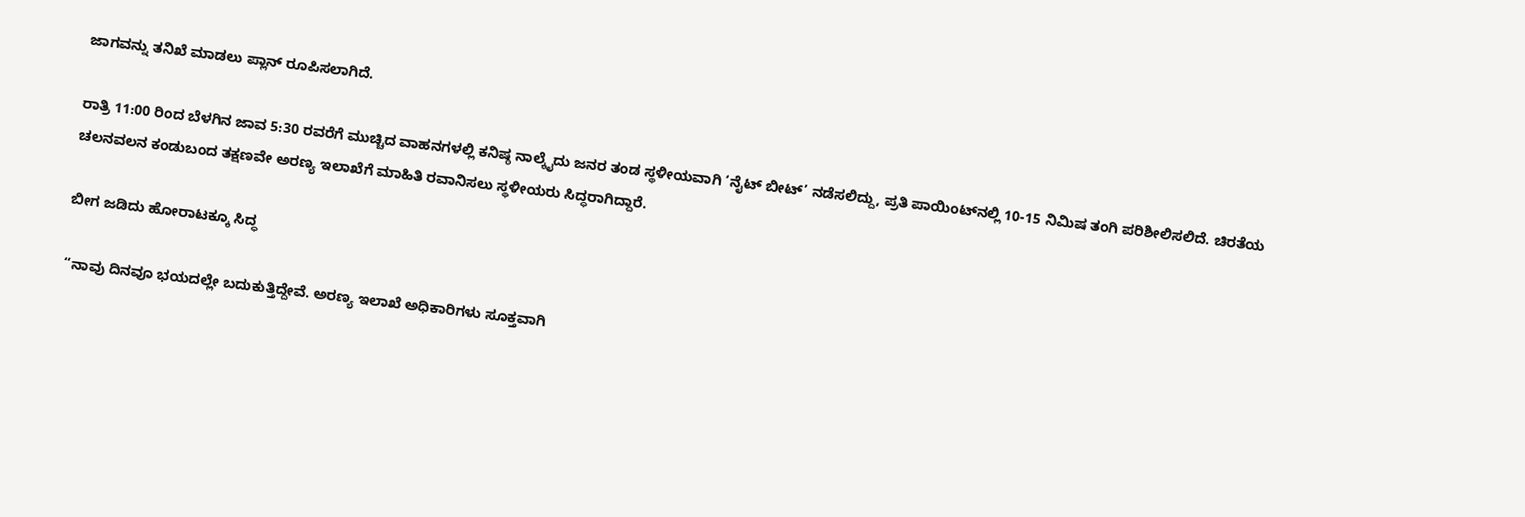ಜಾಗವನ್ನು ತನಿಖೆ ಮಾಡಲು ಪ್ಲಾನ್ ರೂಪಿಸಲಾಗಿದೆ.

ರಾತ್ರಿ 11:00 ರಿಂದ ಬೆಳಗಿನ ಜಾವ 5:30 ರವರೆಗೆ ಮುಚ್ಚಿದ ವಾಹನಗಳಲ್ಲಿ ಕನಿಷ್ಠ ನಾಲ್ಕೈದು ಜನರ ತಂಡ ಸ್ಥಳೀಯವಾಗಿ ‘ನೈಟ್ ಬೀಟ್’ ನಡೆಸಲಿದ್ದು, ಪ್ರತಿ ಪಾಯಿಂಟ್‌ನಲ್ಲಿ 10-15 ನಿಮಿಷ ತಂಗಿ ಪರಿಶೀಲಿಸಲಿದೆ. ಚಿರತೆಯ ಚಲನವಲನ ಕಂಡುಬಂದ ತಕ್ಷಣವೇ ಅರಣ್ಯ ಇಲಾಖೆಗೆ ಮಾಹಿತಿ ರವಾನಿಸಲು ಸ್ಥಳೀಯರು ಸಿದ್ಧರಾಗಿದ್ದಾರೆ.

ಬೀಗ ಜಡಿದು ಹೋರಾಟಕ್ಕೂ ಸಿದ್ಧ

“ನಾವು ದಿನವೂ ಭಯದಲ್ಲೇ ಬದುಕುತ್ತಿದ್ದೇವೆ. ಅರಣ್ಯ ಇಲಾಖೆ ಅಧಿಕಾರಿಗಳು ಸೂಕ್ತವಾಗಿ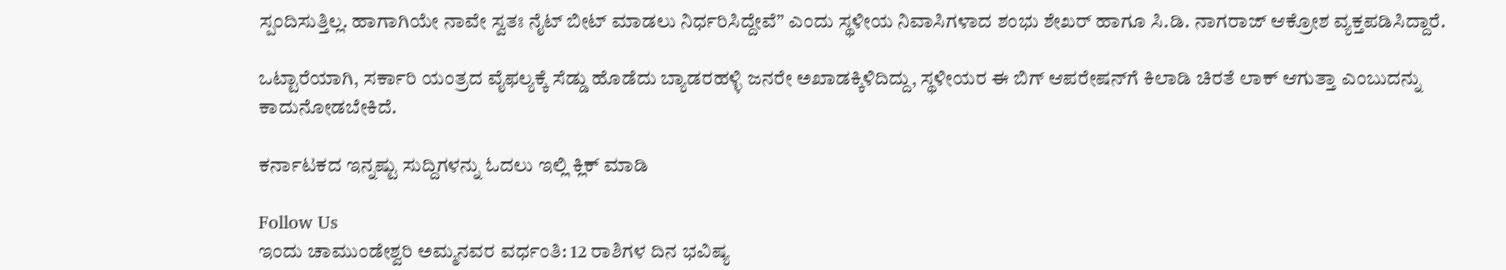ಸ್ಪಂದಿಸುತ್ತಿಲ್ಲ. ಹಾಗಾಗಿಯೇ ನಾವೇ ಸ್ವತಃ ನೈಟ್ ಬೀಟ್ ಮಾಡಲು ನಿರ್ಧರಿಸಿದ್ದೇವೆ” ಎಂದು ಸ್ಥಳೀಯ ನಿವಾಸಿಗಳಾದ ಶಂಭು ಶೇಖರ್ ಹಾಗೂ ಸಿ.ಡಿ. ನಾಗರಾಜ್ ಆಕ್ರೋಶ ವ್ಯಕ್ತಪಡಿಸಿದ್ದಾರೆ.

ಒಟ್ಟಾರೆಯಾಗಿ, ಸರ್ಕಾರಿ ಯಂತ್ರದ ವೈಫಲ್ಯಕ್ಕೆ ಸೆಡ್ಡು ಹೊಡೆದು ಬ್ಯಾಡರಹಳ್ಳಿ ಜನರೇ ಅಖಾಡಕ್ಕಿಳಿದಿದ್ದು, ಸ್ಥಳೀಯರ ಈ ಬಿಗ್ ಆಪರೇಷನ್‌ಗೆ ಕಿಲಾಡಿ ಚಿರತೆ ಲಾಕ್ ಆಗುತ್ತಾ ಎಂಬುದನ್ನು ಕಾದುನೋಡಬೇಕಿದೆ.

ಕರ್ನಾಟಕದ ಇನ್ನಷ್ಟು ಸುದ್ದಿಗಳನ್ನು ಓದಲು ಇಲ್ಲಿ ಕ್ಲಿಕ್ ಮಾಡಿ

Follow Us
ಇಂದು ಚಾಮುಂಡೇಶ್ವರಿ ಅಮ್ಮನವರ ವರ್ಧಂತಿ: 12 ರಾಶಿಗಳ ದಿನ ಭವಿಷ್ಯ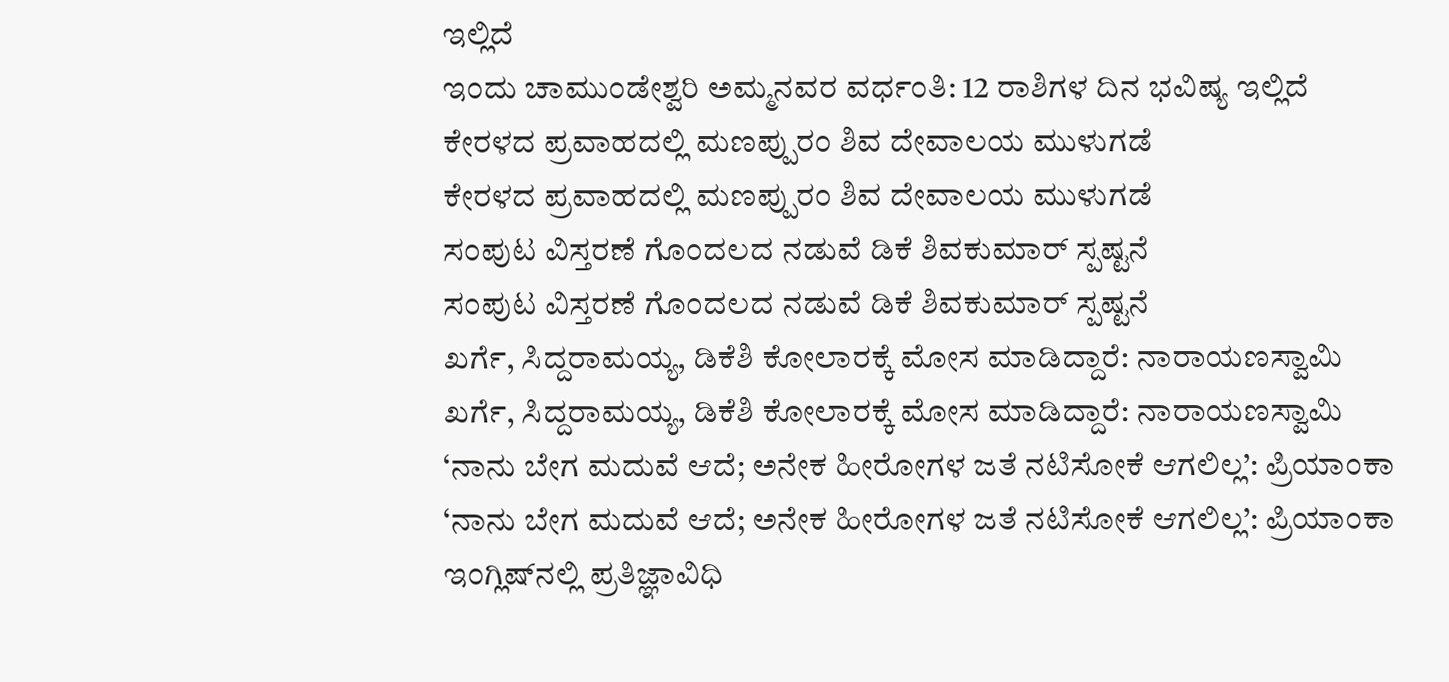ಇಲ್ಲಿದೆ
ಇಂದು ಚಾಮುಂಡೇಶ್ವರಿ ಅಮ್ಮನವರ ವರ್ಧಂತಿ: 12 ರಾಶಿಗಳ ದಿನ ಭವಿಷ್ಯ ಇಲ್ಲಿದೆ
ಕೇರಳದ ಪ್ರವಾಹದಲ್ಲಿ ಮಣಪ್ಪುರಂ ಶಿವ ದೇವಾಲಯ ಮುಳುಗಡೆ
ಕೇರಳದ ಪ್ರವಾಹದಲ್ಲಿ ಮಣಪ್ಪುರಂ ಶಿವ ದೇವಾಲಯ ಮುಳುಗಡೆ
ಸಂಪುಟ ವಿಸ್ತರಣೆ ಗೊಂದಲದ ನಡುವೆ ಡಿಕೆ ಶಿವಕುಮಾರ್ ಸ್ಪಷ್ಟನೆ
ಸಂಪುಟ ವಿಸ್ತರಣೆ ಗೊಂದಲದ ನಡುವೆ ಡಿಕೆ ಶಿವಕುಮಾರ್ ಸ್ಪಷ್ಟನೆ
ಖರ್ಗೆ, ಸಿದ್ದರಾಮಯ್ಯ, ಡಿಕೆಶಿ ಕೋಲಾರಕ್ಕೆ ಮೋಸ ಮಾಡಿದ್ದಾರೆ: ನಾರಾಯಣಸ್ವಾಮಿ
ಖರ್ಗೆ, ಸಿದ್ದರಾಮಯ್ಯ, ಡಿಕೆಶಿ ಕೋಲಾರಕ್ಕೆ ಮೋಸ ಮಾಡಿದ್ದಾರೆ: ನಾರಾಯಣಸ್ವಾಮಿ
‘ನಾನು ಬೇಗ ಮದುವೆ ಆದೆ; ಅನೇಕ ಹೀರೋಗಳ ಜತೆ ನಟಿಸೋಕೆ ಆಗಲಿಲ್ಲ’: ಪ್ರಿಯಾಂಕಾ
‘ನಾನು ಬೇಗ ಮದುವೆ ಆದೆ; ಅನೇಕ ಹೀರೋಗಳ ಜತೆ ನಟಿಸೋಕೆ ಆಗಲಿಲ್ಲ’: ಪ್ರಿಯಾಂಕಾ
ಇಂಗ್ಲಿಷ್‌ನಲ್ಲಿ ಪ್ರತಿಜ್ಞಾವಿಧಿ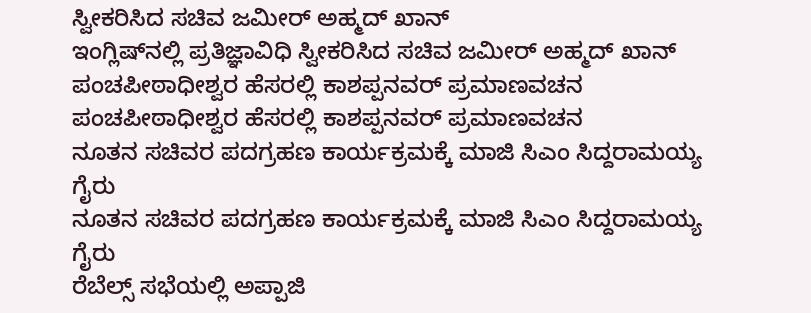ಸ್ವೀಕರಿಸಿದ ಸಚಿವ ಜಮೀರ್ ಅಹ್ಮದ್ ಖಾನ್
ಇಂಗ್ಲಿಷ್‌ನಲ್ಲಿ ಪ್ರತಿಜ್ಞಾವಿಧಿ ಸ್ವೀಕರಿಸಿದ ಸಚಿವ ಜಮೀರ್ ಅಹ್ಮದ್ ಖಾನ್
ಪಂಚಪೀಠಾಧೀಶ್ವರ ಹೆಸರಲ್ಲಿ ಕಾಶಪ್ಪನವರ್ ಪ್ರಮಾಣವಚನ
ಪಂಚಪೀಠಾಧೀಶ್ವರ ಹೆಸರಲ್ಲಿ ಕಾಶಪ್ಪನವರ್ ಪ್ರಮಾಣವಚನ
ನೂತನ ಸಚಿವರ ಪದಗ್ರಹಣ ಕಾರ್ಯಕ್ರಮಕ್ಕೆ ಮಾಜಿ ಸಿಎಂ ಸಿದ್ದರಾಮಯ್ಯ ಗೈರು
ನೂತನ ಸಚಿವರ ಪದಗ್ರಹಣ ಕಾರ್ಯಕ್ರಮಕ್ಕೆ ಮಾಜಿ ಸಿಎಂ ಸಿದ್ದರಾಮಯ್ಯ ಗೈರು
ರೆಬೆಲ್ಸ್ ಸಭೆಯಲ್ಲಿ ಅಪ್ಪಾಜಿ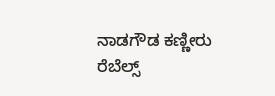ನಾಡಗೌಡ ಕಣ್ಣೀರು
ರೆಬೆಲ್ಸ್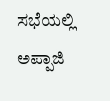ಸಭೆಯಲ್ಲಿ ಅಪ್ಪಾಜಿ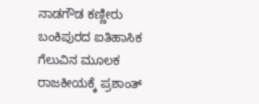ನಾಡಗೌಡ ಕಣ್ಣೀರು
ಬಂಕಿಪುರದ ಐತಿಹಾಸಿಕ ಗೆಲುವಿನ ಮೂಲಕ ರಾಜಕೀಯಕ್ಕೆ ಪ್ರಶಾಂತ್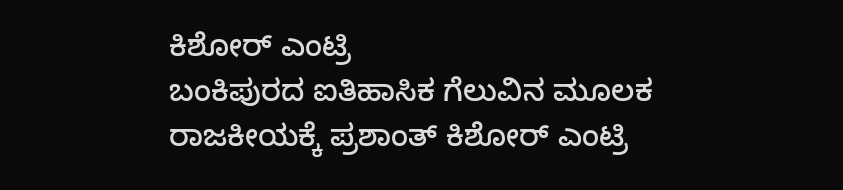ಕಿಶೋರ್ ಎಂಟ್ರಿ
ಬಂಕಿಪುರದ ಐತಿಹಾಸಿಕ ಗೆಲುವಿನ ಮೂಲಕ ರಾಜಕೀಯಕ್ಕೆ ಪ್ರಶಾಂತ್ ಕಿಶೋರ್ ಎಂಟ್ರಿ